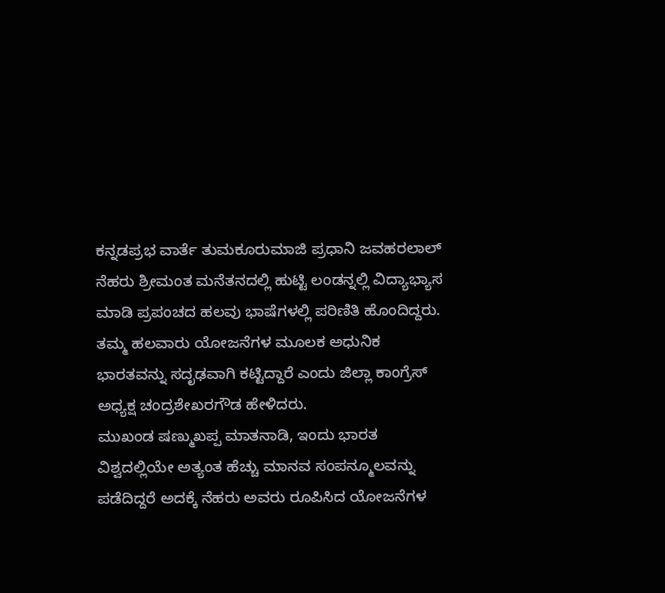ಕನ್ನಡಪ್ರಭ ವಾರ್ತೆ ತುಮಕೂರುಮಾಜಿ ಪ್ರಧಾನಿ ಜವಹರಲಾಲ್ ನೆಹರು ಶ್ರೀಮಂತ ಮನೆತನದಲ್ಲಿ ಹುಟ್ಟಿ ಲಂಡನ್ನಲ್ಲಿ ವಿದ್ಯಾಭ್ಯಾಸ ಮಾಡಿ ಪ್ರಪಂಚದ ಹಲವು ಭಾಷೆಗಳಲ್ಲಿ ಪರಿಣಿತಿ ಹೊಂದಿದ್ದರು. ತಮ್ಮ ಹಲವಾರು ಯೋಜನೆಗಳ ಮೂಲಕ ಅಧುನಿಕ ಭಾರತವನ್ನು ಸದೃಢವಾಗಿ ಕಟ್ಟಿದ್ದಾರೆ ಎಂದು ಜಿಲ್ಲಾ ಕಾಂಗ್ರೆಸ್ ಅಧ್ಯಕ್ಷ ಚಂದ್ರಶೇಖರಗೌಡ ಹೇಳಿದರು.
ಮುಖಂಡ ಷಣ್ಮುಖಪ್ಪ ಮಾತನಾಡಿ, ಇಂದು ಭಾರತ ವಿಶ್ವದಲ್ಲಿಯೇ ಅತ್ಯಂತ ಹೆಚ್ಚು ಮಾನವ ಸಂಪನ್ಮೂಲವನ್ನು ಪಡೆದಿದ್ದರೆ ಅದಕ್ಕೆ ನೆಹರು ಅವರು ರೂಪಿಸಿದ ಯೋಜನೆಗಳ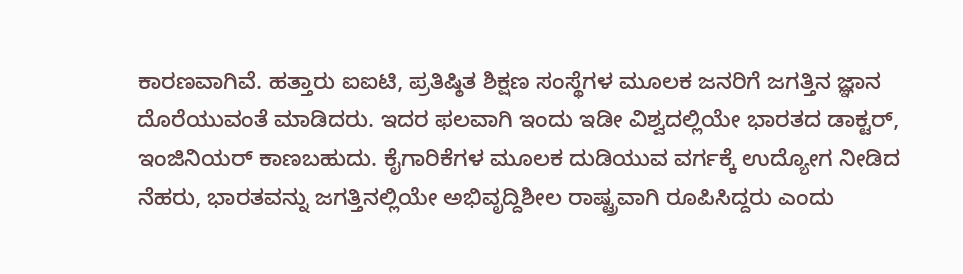ಕಾರಣವಾಗಿವೆ. ಹತ್ತಾರು ಐಐಟಿ, ಪ್ರತಿಷ್ಠಿತ ಶಿಕ್ಷಣ ಸಂಸ್ಥೆಗಳ ಮೂಲಕ ಜನರಿಗೆ ಜಗತ್ತಿನ ಜ್ಞಾನ ದೊರೆಯುವಂತೆ ಮಾಡಿದರು. ಇದರ ಫಲವಾಗಿ ಇಂದು ಇಡೀ ವಿಶ್ವದಲ್ಲಿಯೇ ಭಾರತದ ಡಾಕ್ಟರ್, ಇಂಜಿನಿಯರ್ ಕಾಣಬಹುದು. ಕೈಗಾರಿಕೆಗಳ ಮೂಲಕ ದುಡಿಯುವ ವರ್ಗಕ್ಕೆ ಉದ್ಯೋಗ ನೀಡಿದ ನೆಹರು, ಭಾರತವನ್ನು ಜಗತ್ತಿನಲ್ಲಿಯೇ ಅಭಿವೃದ್ದಿಶೀಲ ರಾಷ್ಟ್ರವಾಗಿ ರೂಪಿಸಿದ್ದರು ಎಂದು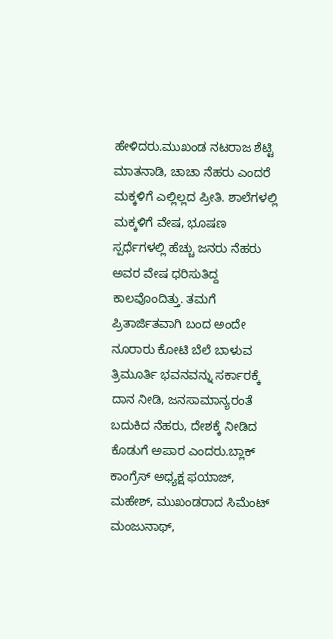ಹೇಳಿದರು.ಮುಖಂಡ ನಟರಾಜ ಶೆಟ್ಟಿ ಮಾತನಾಡಿ, ಚಾಚಾ ನೆಹರು ಎಂದರೆ ಮಕ್ಕಳಿಗೆ ಎಲ್ಲಿಲ್ಲದ ಪ್ರೀತಿ. ಶಾಲೆಗಳಲ್ಲಿ ಮಕ್ಕಳಿಗೆ ವೇಷ, ಭೂಷಣ ಸ್ಪರ್ಧೆಗಳಲ್ಲಿ ಹೆಚ್ಚು ಜನರು ನೆಹರು ಅವರ ವೇಷ ಧರಿಸುತಿದ್ದ ಕಾಲವೊಂದಿತ್ತು. ತಮಗೆ ಪ್ರಿತಾರ್ಜಿತವಾಗಿ ಬಂದ ಅಂದೇ ನೂರಾರು ಕೋಟಿ ಬೆಲೆ ಬಾಳುವ ತ್ರಿಮೂರ್ತಿ ಭವನವನ್ನು ಸರ್ಕಾರಕ್ಕೆ ದಾನ ನೀಡಿ, ಜನಸಾಮಾನ್ಯರಂತೆ ಬದುಕಿದ ನೆಹರು, ದೇಶಕ್ಕೆ ನೀಡಿದ ಕೊಡುಗೆ ಅಪಾರ ಎಂದರು.ಬ್ಲಾಕ್ ಕಾಂಗ್ರೆಸ್ ಅಧ್ಯಕ್ಷ ಫಯಾಜ್, ಮಹೇಶ್, ಮುಖಂಡರಾದ ಸಿಮೆಂಟ್ ಮಂಜುನಾಥ್,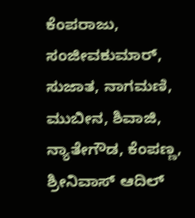ಕೆಂಪರಾಜು, ಸಂಜೀವಕುಮಾರ್, ಸುಜಾತ, ನಾಗಮಣಿ, ಮುಬೀನ, ಶಿವಾಜಿ, ನ್ಯಾತೇಗೌಡ, ಕೆಂಪಣ್ಣ, ಶ್ರೀನಿವಾಸ್ ಆದಿಲ್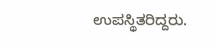ಉಪಸ್ಥಿತರಿದ್ದರು.